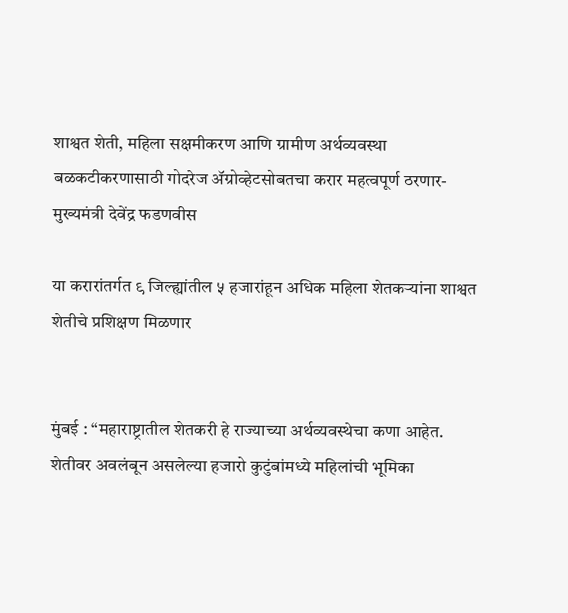शाश्वत शेती, महिला सक्षमीकरण आणि ग्रामीण अर्थव्यवस्था बळकटीकरणासाठी गोदरेज ॲग्रोव्हेटसोबतचा करार महत्वपूर्ण ठरणार- मुख्यमंत्री देवेंद्र फडणवीस

या करारांतर्गत ९ जिल्ह्यांतील ५ हजारांहून अधिक महिला शेतकऱ्यांना शाश्वत शेतीचे प्रशिक्षण मिळणार


मुंबई : “महाराष्ट्रातील शेतकरी हे राज्याच्या अर्थव्यवस्थेचा कणा आहेत. शेतीवर अवलंबून असलेल्या हजारो कुटुंबांमध्ये महिलांची भूमिका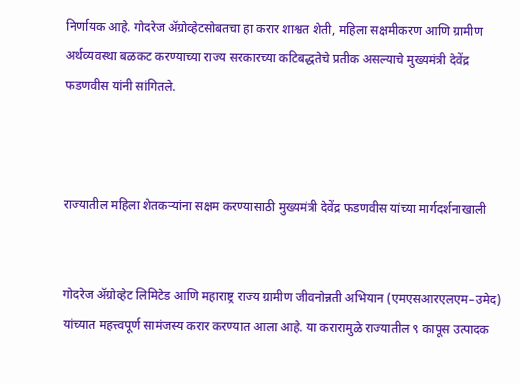निर्णायक आहे. गोदरेज ॲग्रोव्हेटसोबतचा हा करार शाश्वत शेती, महिला सक्षमीकरण आणि ग्रामीण अर्थव्यवस्था बळकट करण्याच्या राज्य सरकारच्या कटिबद्धतेचे प्रतीक असल्याचे मुख्यमंत्री देवेंद्र फडणवीस यांनी सांगितले.



राज्यातील महिला शेतकऱ्यांना सक्षम करण्यासाठी मुख्यमंत्री देवेंद्र फडणवीस यांच्या मार्गदर्शनाखाली


गोदरेज ॲग्रोव्हेट लिमिटेड आणि महाराष्ट्र राज्य ग्रामीण जीवनोन्नती अभियान (एमएसआरएलएम–उमेद) यांच्यात महत्त्वपूर्ण सामंजस्य करार करण्यात आला आहे. या करारामुळे राज्यातील ९ कापूस उत्पादक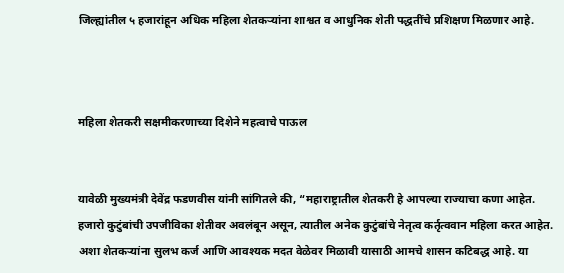जिल्ह्यांतील ५ हजारांहून अधिक महिला शेतकऱ्यांना शाश्वत व आधुनिक शेती पद्धतींचे प्रशिक्षण मिळणार आहे.



महिला शेतकरी सक्षमीकरणाच्या दिशेने महत्वाचे पाऊल


यावेळी मुख्यमंत्री देवेंद्र फडणवीस यांनी सांगितले की, “महाराष्ट्रातील शेतकरी हे आपल्या राज्याचा कणा आहेत. हजारो कुटुंबांची उपजीविका शेतीवर अवलंबून असून, त्यातील अनेक कुटुंबांचे नेतृत्व कर्तृत्ववान महिला करत आहेत. अशा शेतकऱ्यांना सुलभ कर्ज आणि आवश्यक मदत वेळेवर मिळावी यासाठी आमचे शासन कटिबद्ध आहे. या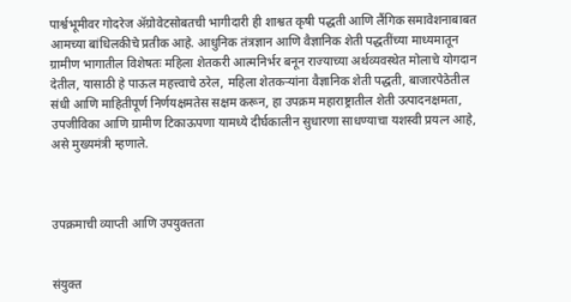पार्श्वभूमीवर गोदरेज ॲग्रोवेटसोबतची भागीदारी ही शाश्वत कृषी पद्धती आणि लैंगिक समावेशनाबाबत आमच्या बांधिलकीचे प्रतीक आहे. आधुनिक तंत्रज्ञान आणि वैज्ञानिक शेती पद्धतींच्या माध्यमातून ग्रामीण भागातील विशेषतः महिला शेतकरी आत्मनिर्भर बनून राज्याच्या अर्थव्यवस्थेत मोलाचे योगदान देतील, यासाठी हे पाऊल महत्त्वाचे ठरेल, महिला शेतकऱ्यांना वैज्ञानिक शेती पद्धती, बाजारपेठेतील संधी आणि माहितीपूर्ण निर्णयक्षमतेस सक्षम करून, हा उपक्रम महाराष्ट्रातील शेती उत्पादनक्षमता, उपजीविका आणि ग्रामीण टिकाऊपणा यामध्ये दीर्घकालीन सुधारणा साधण्याचा यशस्वी प्रयत्न आहे, असे मुख्यमंत्री म्हणाले.



उपक्रमाची व्याप्ती आणि उपयुक्तता


संयुक्त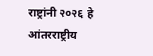राष्ट्रांनी २०२६ हे आंतरराष्ट्रीय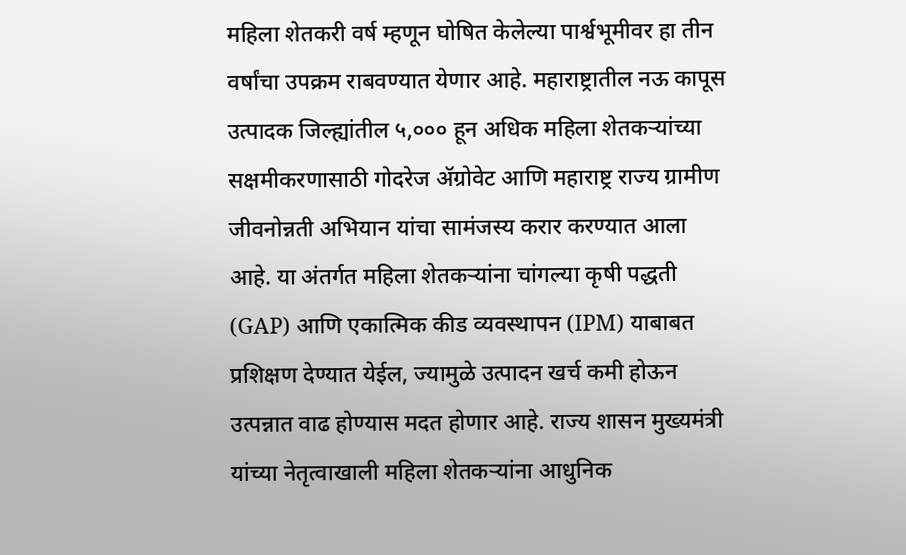महिला शेतकरी वर्ष म्हणून घोषित केलेल्या पार्श्वभूमीवर हा तीन वर्षांचा उपक्रम राबवण्यात येणार आहे. महाराष्ट्रातील नऊ कापूस उत्पादक जिल्ह्यांतील ५,००० हून अधिक महिला शेतकऱ्यांच्या सक्षमीकरणासाठी गोदरेज ॲग्रोवेट आणि महाराष्ट्र राज्य ग्रामीण जीवनोन्नती अभियान यांचा सामंजस्य करार करण्यात आला आहे. या अंतर्गत महिला शेतकऱ्यांना चांगल्या कृषी पद्धती (GAP) आणि एकात्मिक कीड व्यवस्थापन (IPM) याबाबत प्रशिक्षण देण्यात येईल, ज्यामुळे उत्पादन खर्च कमी होऊन उत्पन्नात वाढ होण्यास मदत होणार आहे. राज्य शासन मुख्यमंत्री यांच्या नेतृत्वाखाली महिला शेतकऱ्यांना आधुनिक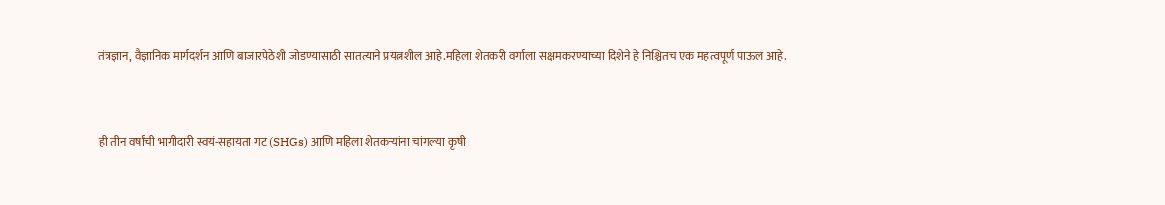तंत्रज्ञान, वैज्ञानिक मार्गदर्शन आणि बाजारपेठेशी जोडण्यासाठी सातत्याने प्रयत्नशील आहे.महिला शेतकरी वर्गाला सक्षमकरण्याच्या दिशेने हे निश्चितच एक महत्वपूर्ण पाऊल आहे.


ही तीन वर्षांची भागीदारी स्वयं-सहायता गट (SHGs) आणि महिला शेतकऱ्यांना चांगल्या कृषी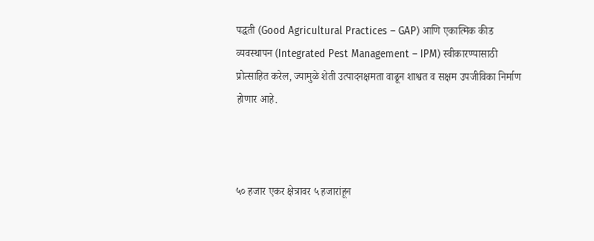पद्धती (Good Agricultural Practices – GAP) आणि एकात्मिक कीड व्यवस्थापन (Integrated Pest Management – IPM) स्वीकारण्यासाठी प्रोत्साहित करेल, ज्यामुळे शेती उत्पादनक्षमता वाढून शाश्वत व सक्षम उपजीविका निर्माण होणार आहे.



५० हजार एकर क्षेत्रावर ५ हजारांहून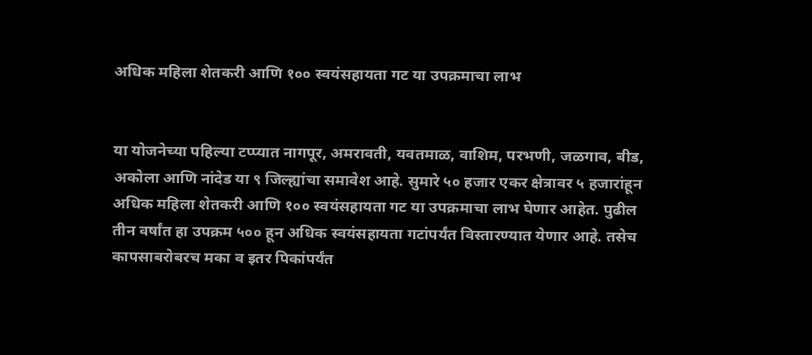अधिक महिला शेतकरी आणि १०० स्वयंसहायता गट या उपक्रमाचा लाभ


या योजनेच्या पहिल्या टप्प्यात नागपूर, अमरावती, यवतमाळ, वाशिम, परभणी, जळगाव, बीड, अकोला आणि नांदेड या ९ जिल्ह्यांचा समावेश आहे. सुमारे ५० हजार एकर क्षेत्रावर ५ हजारांहून अधिक महिला शेतकरी आणि १०० स्वयंसहायता गट या उपक्रमाचा लाभ घेणार आहेत. पुढील तीन वर्षांत हा उपक्रम ५०० हून अधिक स्वयंसहायता गटांपर्यंत विस्तारण्यात येणार आहे. तसेच कापसाबरोबरच मका व इतर पिकांपर्यंत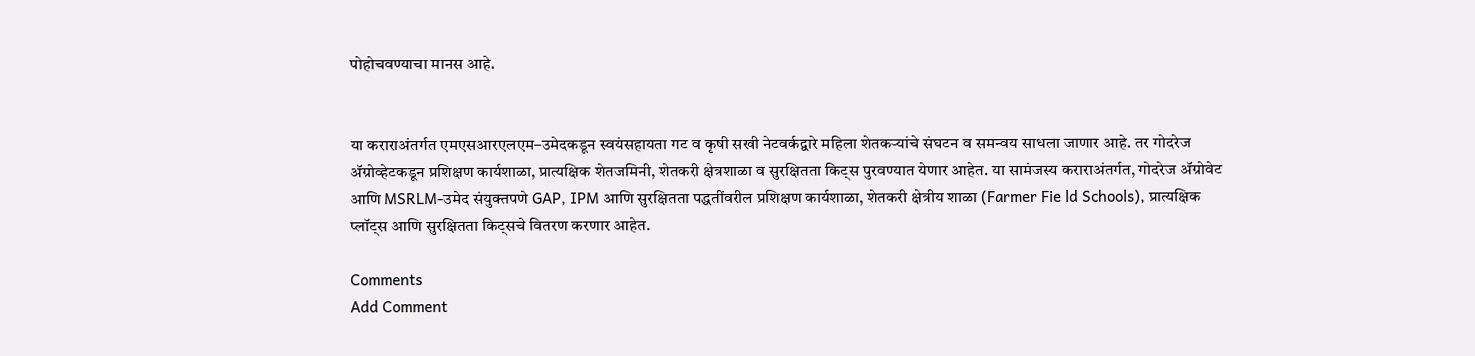पोहोचवण्याचा मानस आहे.


या कराराअंतर्गत एमएसआरएलएम–उमेदकडून स्वयंसहायता गट व कृषी सखी नेटवर्कद्वारे महिला शेतकऱ्यांचे संघटन व समन्वय साधला जाणार आहे. तर गोदरेज ॲग्रोव्हेटकडून प्रशिक्षण कार्यशाळा, प्रात्यक्षिक शेतजमिनी, शेतकरी क्षेत्रशाळा व सुरक्षितता किट्स पुरवण्यात येणार आहेत. या सामंजस्य कराराअंतर्गत, गोदरेज ॲग्रोवेट आणि MSRLM-उमेद संयुक्तपणे GAP, IPM आणि सुरक्षितता पद्धतींवरील प्रशिक्षण कार्यशाळा, शेतकरी क्षेत्रीय शाळा (Farmer Fie ld Schools), प्रात्यक्षिक प्लॉट्स आणि सुरक्षितता किट्सचे वितरण करणार आहेत.

Comments
Add Comment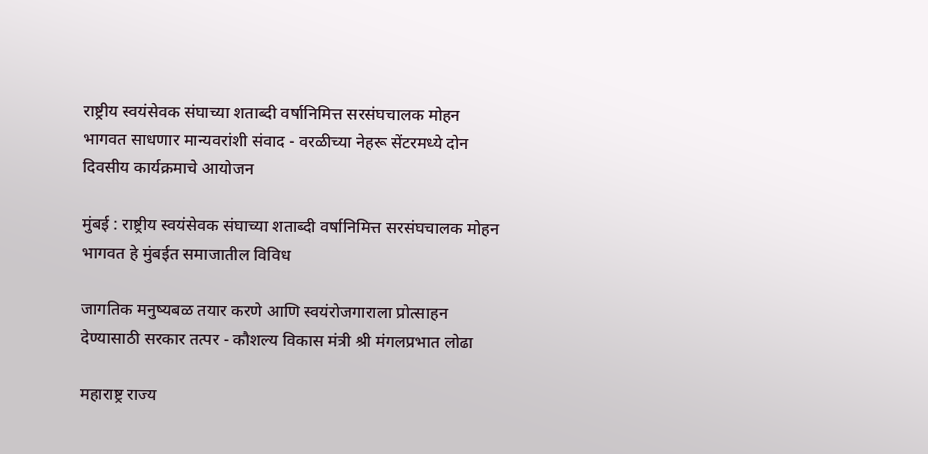राष्ट्रीय स्वयंसेवक संघाच्या शताब्दी वर्षानिमित्त सरसंघचालक मोहन भागवत साधणार मान्यवरांशी संवाद - वरळीच्या नेहरू सेंटरमध्ये दोन दिवसीय कार्यक्रमाचे आयोजन

मुंबई : राष्ट्रीय स्वयंसेवक संघाच्या शताब्दी वर्षानिमित्त सरसंघचालक मोहन भागवत हे मुंबईत समाजातील विविध

जागतिक मनुष्यबळ तयार करणे आणि स्वयंरोजगाराला प्रोत्साहन देण्यासाठी सरकार तत्पर - कौशल्य विकास मंत्री श्री मंगलप्रभात लोढा

महाराष्ट्र राज्य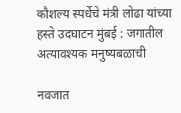कौशल्य स्पर्धेचे मंत्री लोढा यांच्या हस्ते उदघाटन मुंबई : जगातील अत्यावश्यक मनुष्यबळाची

नवजात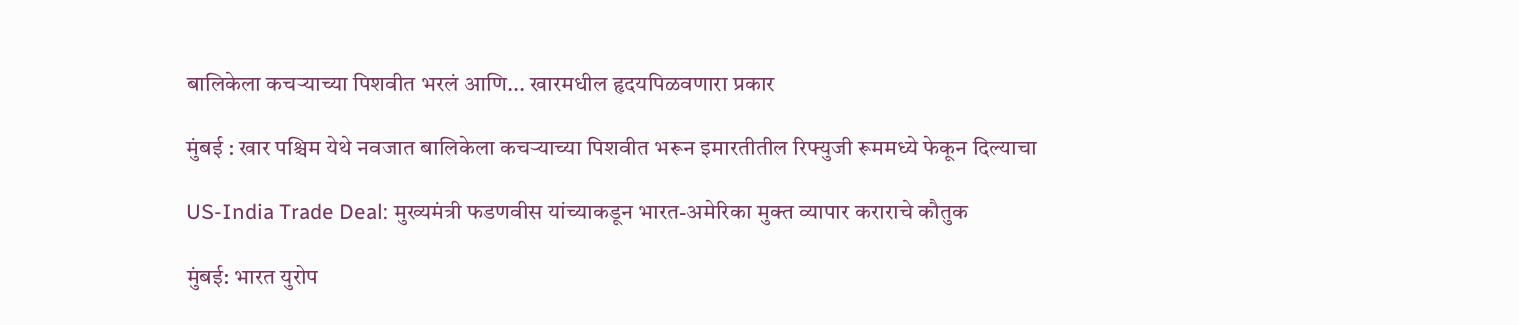बालिकेला कचऱ्याच्या पिशवीत भरलं आणि... खारमधील हृदयपिळवणारा प्रकार

मुंबई : खार पश्चिम येथे नवजात बालिकेला कचऱ्याच्या पिशवीत भरून इमारतीतील रिफ्युजी रूममध्ये फेकून दिल्याचा

US-India Trade Deal: मुख्यमंत्री फडणवीस यांच्याकडून भारत-अमेरिका मुक्त व्यापार कराराचे कौतुक

मुंबई: भारत युरोप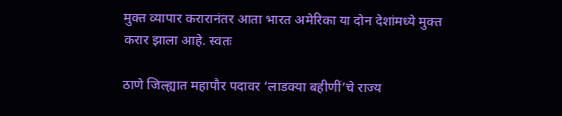मुक्त व्यापार करारानंतर आता भारत अमेरिका या दोन देशांमध्ये मुक्त करार झाला आहे. स्वतः

ठाणे जिल्ह्यात महापौर पदावर ‘लाडक्या बहीणीं’चे राज्य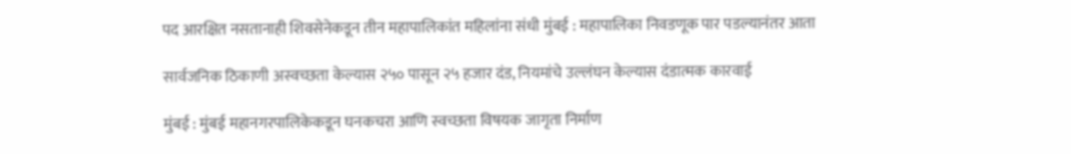पद आरक्षित नसतानाही शिवसेनेकडून तीन महापालिकांत महिलांना संधी मुंबई : महापालिका निवडणूक पार पडल्यानंतर आता

सार्वजनिक ठिकाणी अस्वच्छता केल्यास २५० पासून २५ हजार दंड, नियमांचे उल्लंघन केल्यास दंडात्मक कारवाई

मुंबई : मुंबई महानगरपालिकेकडून घनकचरा आणि स्वच्छता विषयक जागृता निर्माण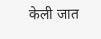केली जात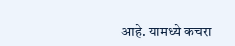आहे. यामध्ये कचरा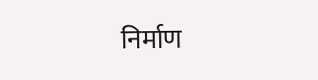निर्माण